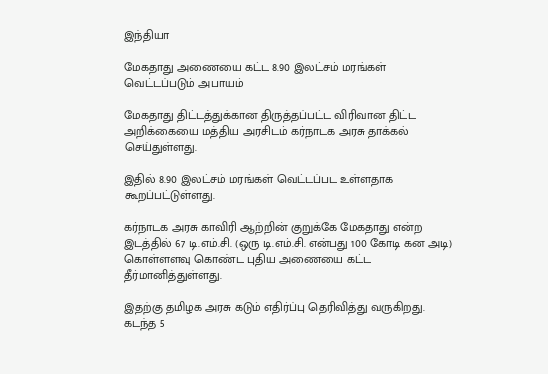இந்தியா

மேகதாது அணையை கட்ட 8.90 இலட்சம் மரங்கள் வெட்டப்படும் அபாயம்

மேகதாது திட்டத்துக்கான திருத்தப்பட்ட விரிவான திட்ட அறிக்கையை மத்திய அரசிடம் கர்நாடக அரசு தாக்கல் செய்துள்ளது.

இதில் 8.90 இலட்சம் மரங்கள் வெட்டப்பட உள்ளதாக கூறப்பட்டுள்ளது.

கர்நாடக அரசு காவிரி ஆற்றின் குறுக்கே மேகதாது என்ற இடத்தில் 67 டி.எம்.சி. (ஒரு டி.எம்.சி. என்பது 100 கோடி கன அடி) கொள்ளளவு கொண்ட புதிய அணையை கட்ட தீர்மானித்துள்ளது.

இதற்கு தமிழக அரசு கடும் எதிர்ப்பு தெரிவித்து வருகிறது. கடந்த 5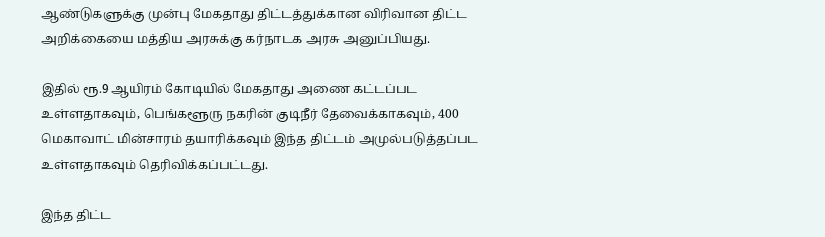ஆண்டுகளுக்கு முன்பு மேகதாது திட்டத்துக்கான விரிவான திட்ட அறிக்கையை மத்திய அரசுக்கு கர்நாடக அரசு அனுப்பியது.

இதில் ரூ.9 ஆயிரம் கோடியில் மேகதாது அணை கட்டப்பட உள்ளதாகவும், பெங்களூரு நகரின் குடிநீர் தேவைக்காகவும், 400 மெகாவாட் மின்சாரம் தயாரிக்கவும் இந்த திட்டம் அமுல்படுத்தப்பட உள்ளதாகவும் தெரிவிக்கப்பட்டது.

இந்த திட்ட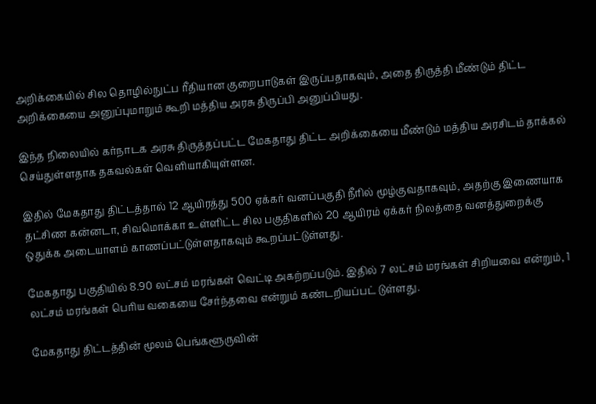அறிக்கையில் சில தொழில்நுட்ப ரீதியான குறைபாடுகள் இருப்பதாகவும், அதை திருத்தி மீண்டும் திட்ட அறிக்கையை அனுப்புமாறும் கூறி மத்திய அரசு திருப்பி அனுப்பியது.

இந்த நிலையில் கர்நாடக அரசு திருத்தப்பட்ட மேகதாது திட்ட அறிக்கையை மீண்டும் மத்திய அரசிடம் தாக்கல் செய்துள்ளதாக தகவல்கள் வெளியாகியுள்ளன.

இதில் மேகதாது திட்டத்தால் 12 ஆயிரத்து 500 ஏக்கர் வனப்பகுதி நீரில் மூழ்குவதாகவும், அதற்கு இணையாக தட்சிண கன்னடா, சிவமொக்கா உள்ளிட்ட சில பகுதிகளில் 20 ஆயிரம் ஏக்கர் நிலத்தை வனத்துறைக்கு ஒதுக்க அடையாளம் காணப்பட்டுள்ளதாகவும் கூறப்பட்டுள்ளது.

மேகதாது பகுதியில் 8.90 லட்சம் மரங்கள் வெட்டி அகற்றப்படும். இதில் 7 லட்சம் மரங்கள் சிறியவை என்றும், 1 லட்சம் மரங்கள் பெரிய வகையை சேர்ந்தவை என்றும் கண்டறியப்பட் டுள்ளது.

மேகதாது திட்டத்தின் மூலம் பெங்களூருவின்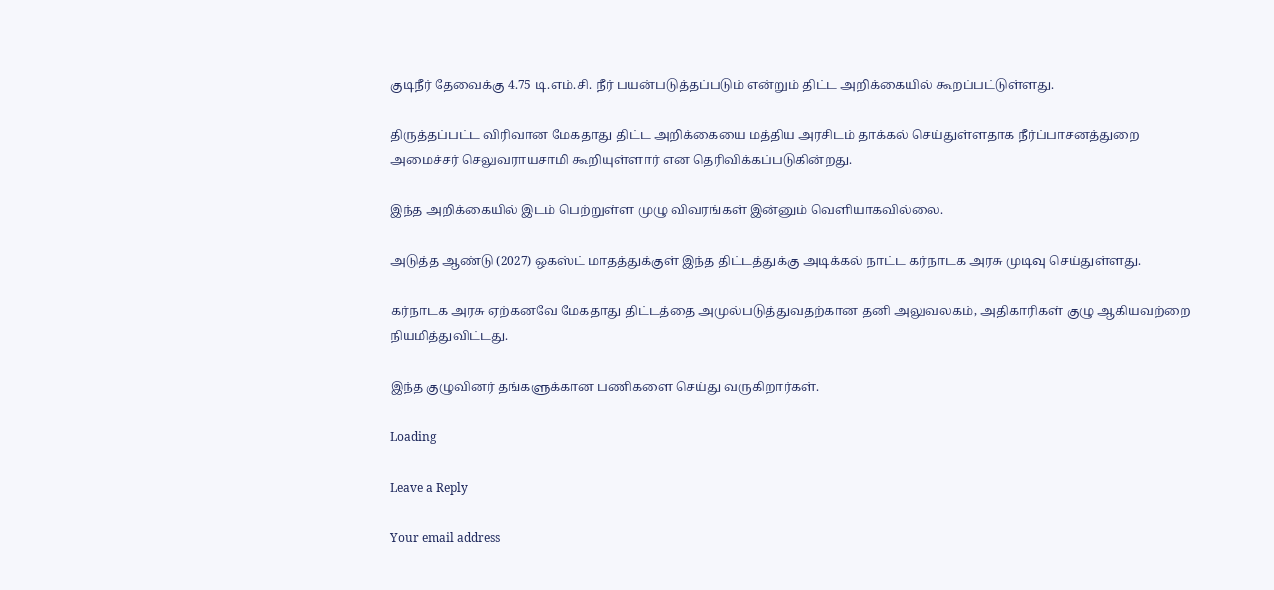குடிநீர் தேவைக்கு 4.75 டி.எம்.சி. நீர் பயன்படுத்தப்படும் என்றும் திட்ட அறிக்கையில் கூறப்பட்டுள்ளது.

திருத்தப்பட்ட விரிவான மேகதாது திட்ட அறிக்கையை மத்திய அரசிடம் தாக்கல் செய்துள்ளதாக நீர்ப்பாசனத்துறை அமைச்சர் செலுவராயசாமி கூறியுள்ளார் என தெரிவிக்கப்படுகின்றது.

இந்த அறிக்கையில் இடம் பெற்றுள்ள முழு விவரங்கள் இன்னும் வெளியாகவில்லை.

அடுத்த ஆண்டு (2027) ஒகஸ்ட் மாதத்துக்குள் இந்த திட்டத்துக்கு அடிக்கல் நாட்ட கர்நாடக அரசு முடிவு செய்துள்ளது.

கர்நாடக அரசு ஏற்கனவே மேகதாது திட்டத்தை அமுல்படுத்துவதற்கான தனி அலுவலகம், அதிகாரிகள் குழு ஆகியவற்றை நியமித்துவிட்டது.

இந்த குழுவினர் தங்களுக்கான பணிகளை செய்து வருகிறார்கள்.

Loading

Leave a Reply

Your email address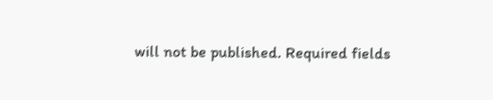will not be published. Required fields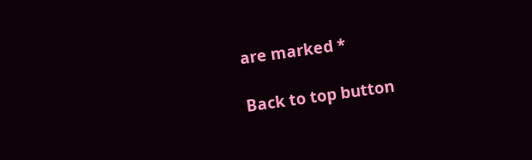are marked *

Back to top button